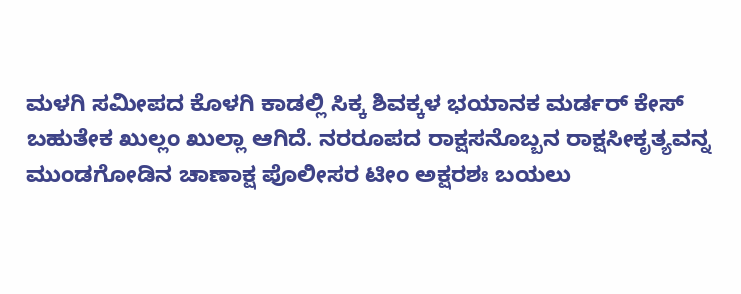ಮಳಗಿ ಸಮೀಪದ ಕೊಳಗಿ ಕಾಡಲ್ಲಿ ಸಿಕ್ಕ ಶಿವಕ್ಕಳ ಭಯಾನಕ ಮರ್ಡರ್ ಕೇಸ್ ಬಹುತೇಕ ಖುಲ್ಲಂ ಖುಲ್ಲಾ ಆಗಿದೆ. ನರರೂಪದ ರಾಕ್ಷಸನೊಬ್ಬನ ರಾಕ್ಷಸೀಕೃತ್ಯವನ್ನ ಮುಂಡಗೋಡಿನ ಚಾಣಾಕ್ಷ ಪೊಲೀಸರ ಟೀಂ ಅಕ್ಷರಶಃ ಬಯಲು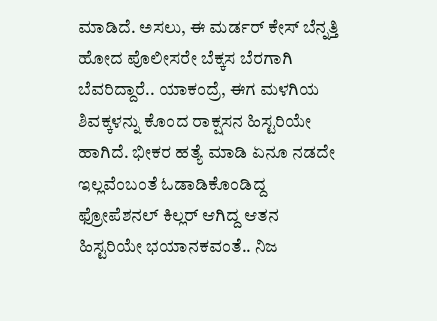ಮಾಡಿದೆ. ಅಸಲು, ಈ ಮರ್ಡರ್ ಕೇಸ್ ಬೆನ್ನತ್ತಿ ಹೋದ ಪೊಲೀಸರೇ ಬೆಕ್ಕಸ ಬೆರಗಾಗಿ ಬೆವರಿದ್ದಾರೆ.. ಯಾಕಂದ್ರೆ, ಈಗ ಮಳಗಿಯ ಶಿವಕ್ಕಳನ್ನು ಕೊಂದ ರಾಕ್ಷಸನ ಹಿಸ್ಟರಿಯೇ ಹಾಗಿದೆ. ಭೀಕರ ಹತ್ಯೆ ಮಾಡಿ ಏನೂ ನಡದೇ ಇಲ್ಲವೆಂಬಂತೆ ಓಡಾಡಿಕೊಂಡಿದ್ದ ಫ್ರೋಪೆಶನಲ್ ಕಿಲ್ಲರ್ ಆಗಿದ್ದ ಆತನ ಹಿಸ್ಟರಿಯೇ ಭಯಾನಕವಂತೆ.. ನಿಜ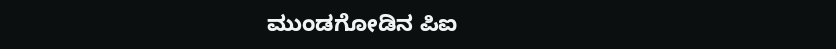ಮುಂಡಗೋಡಿನ ಪಿಐ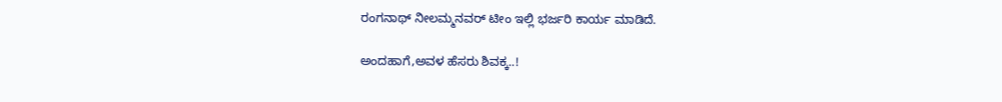ರಂಗನಾಥ್ ನೀಲಮ್ಮನವರ್ ಟೀಂ ಇಲ್ಲಿ ಭರ್ಜರಿ ಕಾರ್ಯ ಮಾಡಿದೆ.

ಅಂದಹಾಗೆ,ಅವಳ ಹೆಸರು ಶಿವಕ್ಕ..!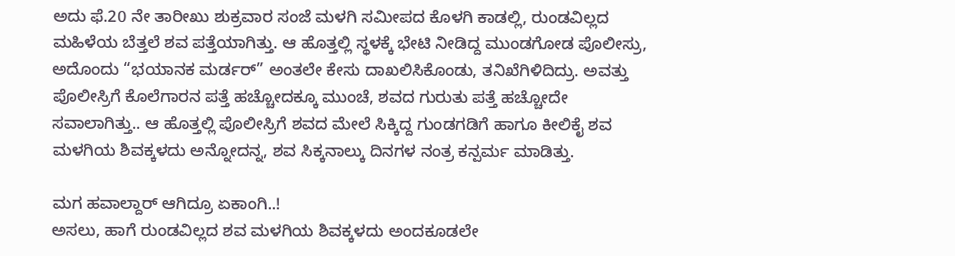ಅದು ಫೆ.20 ನೇ ತಾರೀಖು ಶುಕ್ರವಾರ ಸಂಜೆ ಮಳಗಿ ಸಮೀಪದ ಕೊಳಗಿ ಕಾಡಲ್ಲಿ, ರುಂಡವಿಲ್ಲದ ಮಹಿಳೆಯ ಬೆತ್ತಲೆ ಶವ ಪತ್ತೆಯಾಗಿತ್ತು. ಆ ಹೊತ್ತಲ್ಲಿ ಸ್ಥಳಕ್ಕೆ ಭೇಟಿ ನೀಡಿದ್ದ ಮುಂಡಗೋಡ ಪೊಲೀಸ್ರು, ಅದೊಂದು “ಭಯಾನಕ ಮರ್ಡರ್” ಅಂತಲೇ ಕೇಸು ದಾಖಲಿಸಿಕೊಂಡು, ತನಿಖೆಗಿಳಿದಿದ್ರು. ಅವತ್ತು ಪೊಲೀಸ್ರಿಗೆ ಕೊಲೆಗಾರನ ಪತ್ತೆ ಹಚ್ಚೋದಕ್ಕೂ ಮುಂಚೆ, ಶವದ ಗುರುತು ಪತ್ತೆ ಹಚ್ಚೋದೇ ಸವಾಲಾಗಿತ್ತು.. ಆ ಹೊತ್ತಲ್ಲಿ ಪೊಲೀಸ್ರಿಗೆ ಶವದ ಮೇಲೆ ಸಿಕ್ಕಿದ್ದ ಗುಂಡಗಡಿಗೆ ಹಾಗೂ ಕೀಲಿಕೈ ಶವ ಮಳಗಿಯ ಶಿವಕ್ಕಳದು ಅನ್ನೋದನ್ನ, ಶವ ಸಿಕ್ಕನಾಲ್ಕು ದಿನಗಳ ನಂತ್ರ ಕನ್ಪರ್ಮ ಮಾಡಿತ್ತು.

ಮಗ ಹವಾಲ್ದಾರ್ ಆಗಿದ್ರೂ ಏಕಾಂಗಿ..!
ಅಸಲು, ಹಾಗೆ ರುಂಡವಿಲ್ಲದ ಶವ ಮಳಗಿಯ ಶಿವಕ್ಕಳದು ಅಂದಕೂಡಲೇ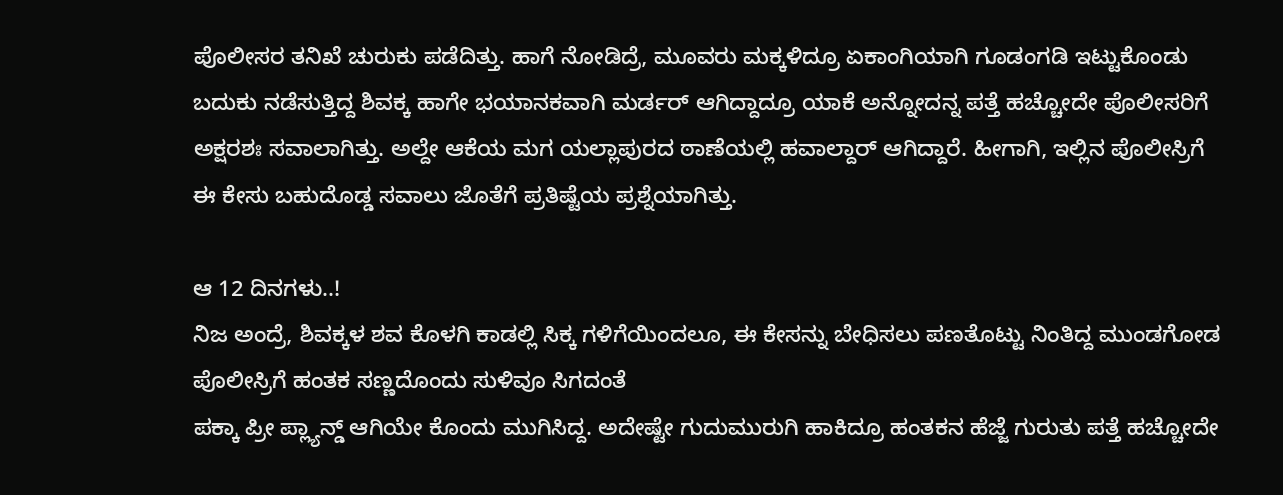ಪೊಲೀಸರ ತನಿಖೆ ಚುರುಕು ಪಡೆದಿತ್ತು. ಹಾಗೆ ನೋಡಿದ್ರೆ, ಮೂವರು ಮಕ್ಕಳಿದ್ರೂ ಏಕಾಂಗಿಯಾಗಿ ಗೂಡಂಗಡಿ ಇಟ್ಟುಕೊಂಡು ಬದುಕು ನಡೆಸುತ್ತಿದ್ದ ಶಿವಕ್ಕ ಹಾಗೇ ಭಯಾನಕವಾಗಿ ಮರ್ಡರ್ ಆಗಿದ್ದಾದ್ರೂ ಯಾಕೆ ಅನ್ನೋದನ್ನ ಪತ್ತೆ ಹಚ್ಚೋದೇ ಪೊಲೀಸರಿಗೆ ಅಕ್ಷರಶಃ ಸವಾಲಾಗಿತ್ತು. ಅಲ್ದೇ ಆಕೆಯ ಮಗ ಯಲ್ಲಾಪುರದ ಠಾಣೆಯಲ್ಲಿ ಹವಾಲ್ದಾರ್ ಆಗಿದ್ದಾರೆ. ಹೀಗಾಗಿ, ಇಲ್ಲಿನ ಪೊಲೀಸ್ರಿಗೆ ಈ ಕೇಸು ಬಹುದೊಡ್ಡ ಸವಾಲು ಜೊತೆಗೆ ಪ್ರತಿಷ್ಟೆಯ ಪ್ರಶ್ನೆಯಾಗಿತ್ತು.

ಆ 12 ದಿನಗಳು..!
ನಿಜ ಅಂದ್ರೆ, ಶಿವಕ್ಕಳ ಶವ ಕೊಳಗಿ ಕಾಡಲ್ಲಿ ಸಿಕ್ಕ ಗಳಿಗೆಯಿಂದಲೂ, ಈ ಕೇಸನ್ನು ಬೇಧಿಸಲು ಪಣತೊಟ್ಟು ನಿಂತಿದ್ದ ಮುಂಡಗೋಡ ಪೊಲೀಸ್ರಿಗೆ ಹಂತಕ ಸಣ್ಣದೊಂದು ಸುಳಿವೂ ಸಿಗದಂತೆ
ಪಕ್ಕಾ ಪ್ರೀ ಪ್ಲ್ಯಾನ್ಡ್ ಆಗಿಯೇ ಕೊಂದು ಮುಗಿಸಿದ್ದ. ಅದೇಷ್ಟೇ ಗುದುಮುರುಗಿ ಹಾಕಿದ್ರೂ ಹಂತಕನ ಹೆಜ್ಜೆ ಗುರುತು ಪತ್ತೆ ಹಚ್ಚೋದೇ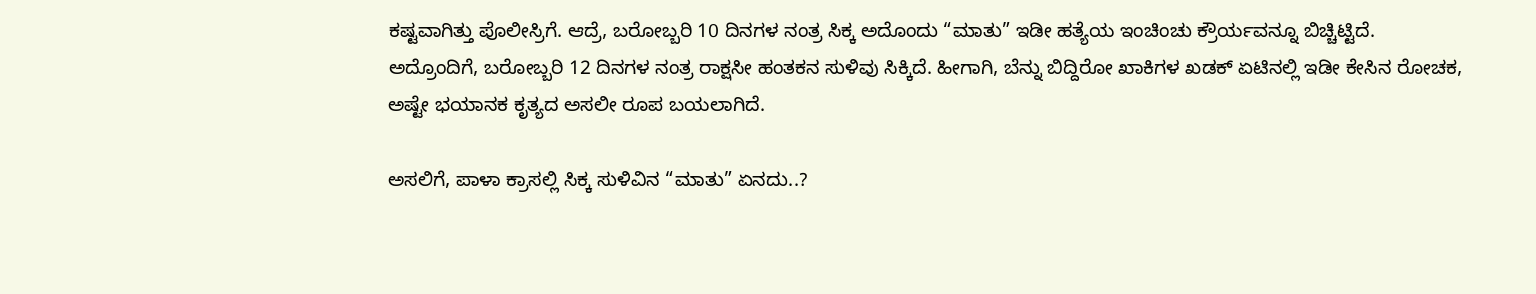ಕಷ್ಟವಾಗಿತ್ತು ಪೊಲೀಸ್ರಿಗೆ. ಆದ್ರೆ, ಬರೋಬ್ಬರಿ 10 ದಿನಗಳ ನಂತ್ರ ಸಿಕ್ಕ ಅದೊಂದು “ಮಾತು” ಇಡೀ ಹತ್ಯೆಯ ಇಂಚಿಂಚು ಕ್ರೌರ್ಯವನ್ನೂ ಬಿಚ್ಚಿಟ್ಟಿದೆ.
ಅದ್ರೊಂದಿಗೆ, ಬರೋಬ್ಬರಿ 12 ದಿನಗಳ ನಂತ್ರ ರಾಕ್ಷಸೀ ಹಂತಕನ ಸುಳಿವು ಸಿಕ್ಕಿದೆ. ಹೀಗಾಗಿ, ಬೆನ್ನು ಬಿದ್ದಿರೋ ಖಾಕಿಗಳ ಖಡಕ್ ಏಟಿನಲ್ಲಿ ಇಡೀ ಕೇಸಿನ ರೋಚಕ, ಅಷ್ಟೇ ಭಯಾನಕ ಕೃತ್ಯದ ಅಸಲೀ ರೂಪ ಬಯಲಾಗಿದೆ.

ಅಸಲಿಗೆ, ಪಾಳಾ ಕ್ರಾಸಲ್ಲಿ ಸಿಕ್ಕ ಸುಳಿವಿನ “ಮಾತು” ಏನದು..?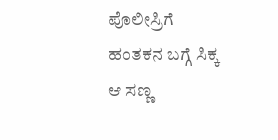ಪೊಲೀಸ್ರಿಗೆ ಹಂತಕನ ಬಗ್ಗೆ ಸಿಕ್ಕ ಆ ಸಣ್ಣ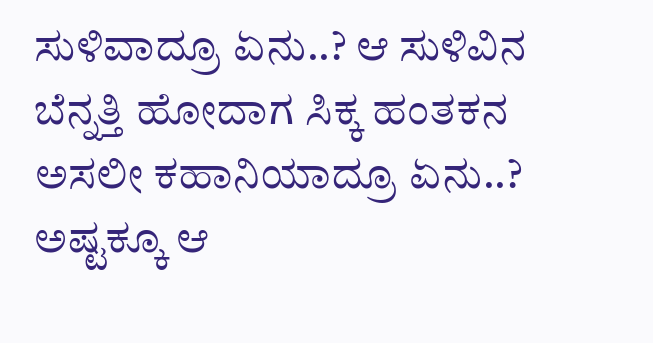ಸುಳಿವಾದ್ರೂ ಏನು..? ಆ ಸುಳಿವಿನ ಬೆನ್ನತ್ತಿ ಹೋದಾಗ ಸಿಕ್ಕ ಹಂತಕನ ಅಸಲೀ ಕಹಾನಿಯಾದ್ರೂ ಏನು..? ಅಷ್ಟಕ್ಕೂ ಆ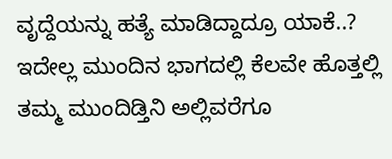ವೃದ್ದೆಯನ್ನು ಹತ್ಯೆ ಮಾಡಿದ್ದಾದ್ರೂ ಯಾಕೆ..?
ಇದೇಲ್ಲ ಮುಂದಿನ ಭಾಗದಲ್ಲಿ ಕೆಲವೇ ಹೊತ್ತಲ್ಲಿ ತಮ್ಮ ಮುಂದಿಡ್ತಿನಿ ಅಲ್ಲಿವರೆಗೂ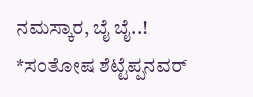ನಮಸ್ಕಾರ, ಬೈ ಬೈ..!
*ಸಂತೋಷ ಶೆಟ್ಟೆಪ್ಪನವರ್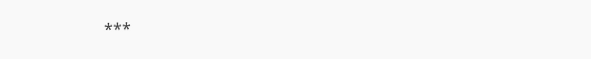***